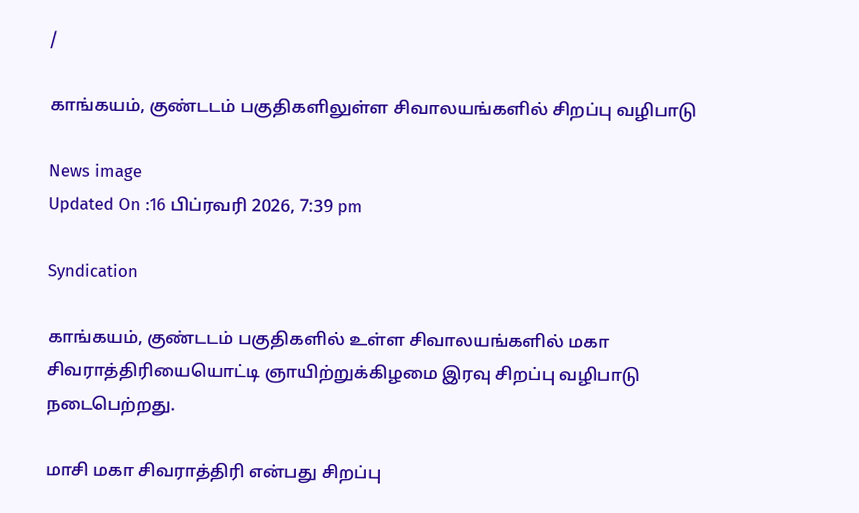/

காங்கயம், குண்டடம் பகுதிகளிலுள்ள சிவாலயங்களில் சிறப்பு வழிபாடு

News image
Updated On :16 பிப்ரவரி 2026, 7:39 pm

Syndication

காங்கயம், குண்டடம் பகுதிகளில் உள்ள சிவாலயங்களில் மகா சிவராத்திரியையொட்டி ஞாயிற்றுக்கிழமை இரவு சிறப்பு வழிபாடு நடைபெற்றது.

மாசி மகா சிவராத்திரி என்பது சிறப்பு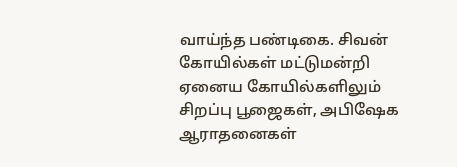வாய்ந்த பண்டிகை. சிவன் கோயில்கள் மட்டுமன்றி ஏனைய கோயில்களிலும் சிறப்பு பூஜைகள், அபிஷேக ஆராதனைகள்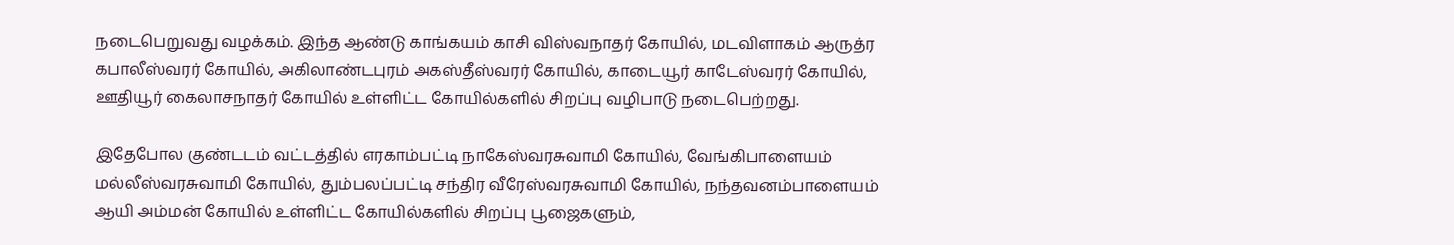நடைபெறுவது வழக்கம். இந்த ஆண்டு காங்கயம் காசி விஸ்வநாதர் கோயில், மடவிளாகம் ஆருத்ர கபாலீஸ்வரர் கோயில், அகிலாண்டபுரம் அகஸ்தீஸ்வரர் கோயில், காடையூர் காடேஸ்வரர் கோயில், ஊதியூர் கைலாசநாதர் கோயில் உள்ளிட்ட கோயில்களில் சிறப்பு வழிபாடு நடைபெற்றது.

இதேபோல குண்டடம் வட்டத்தில் எரகாம்பட்டி நாகேஸ்வரசுவாமி கோயில், வேங்கிபாளையம் மல்லீஸ்வரசுவாமி கோயில், தும்பலப்பட்டி சந்திர வீரேஸ்வரசுவாமி கோயில், நந்தவனம்பாளையம் ஆயி அம்மன் கோயில் உள்ளிட்ட கோயில்களில் சிறப்பு பூஜைகளும்,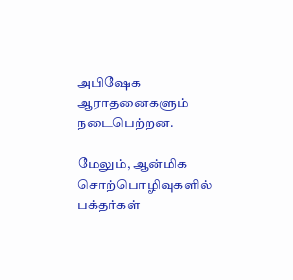அபிஷேக ஆராதனைகளும் நடைபெற்றன.

மேலும், ஆன்மிக சொற்பொழிவுகளில் பக்தர்கள்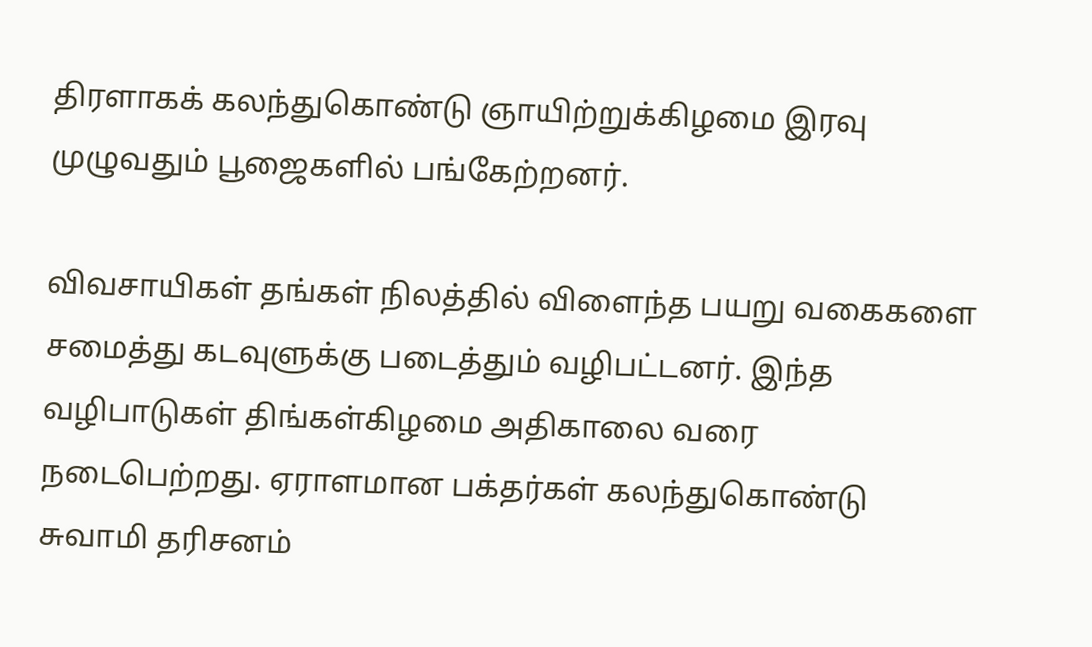திரளாகக் கலந்துகொண்டு ஞாயிற்றுக்கிழமை இரவு முழுவதும் பூஜைகளில் பங்கேற்றனர்.

விவசாயிகள் தங்கள் நிலத்தில் விளைந்த பயறு வகைகளை சமைத்து கடவுளுக்கு படைத்தும் வழிபட்டனர். இந்த வழிபாடுகள் திங்கள்கிழமை அதிகாலை வரை நடைபெற்றது. ஏராளமான பக்தர்கள் கலந்துகொண்டு சுவாமி தரிசனம்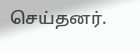செய்தனர்.